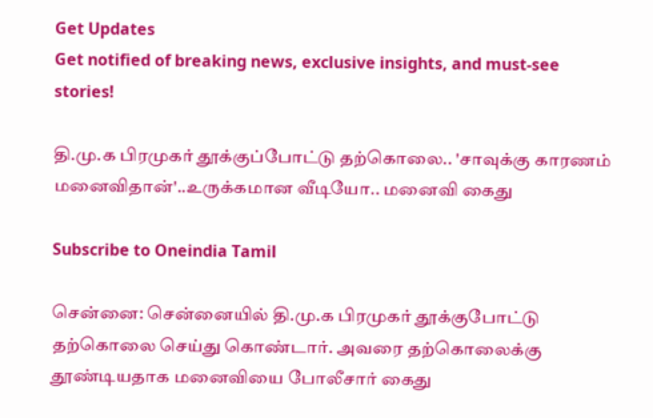Get Updates
Get notified of breaking news, exclusive insights, and must-see stories!

தி.மு.க பிரமுகர் தூக்குப்போட்டு தற்கொலை.. 'சாவுக்கு காரணம் மனைவிதான்'..உருக்கமான வீடியோ.. மனைவி கைது

Subscribe to Oneindia Tamil

சென்னை: சென்னையில் தி.மு.க பிரமுகர் தூக்குபோட்டு தற்கொலை செய்து கொண்டார். அவரை தற்கொலைக்கு தூண்டியதாக மனைவியை போலீசார் கைது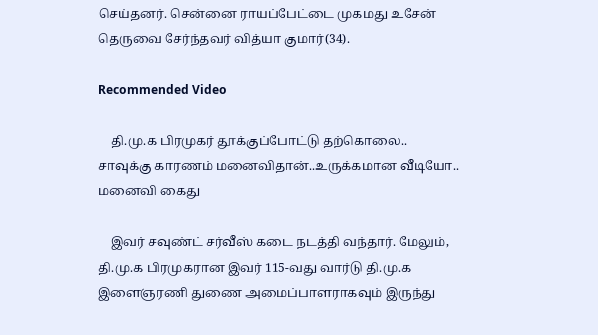செய்தனர். சென்னை ராயப்பேட்டை முகமது உசேன் தெருவை சேர்ந்தவர் வித்யா குமார்(34).

Recommended Video

    தி.மு.க பிரமுகர் தூக்குப்போட்டு தற்கொலை.. சாவுக்கு காரணம் மனைவிதான்..உருக்கமான வீடியோ.. மனைவி கைது

    இவர் சவுண்ட் சர்வீஸ் கடை நடத்தி வந்தார். மேலும், தி.மு.க பிரமுகரான இவர் 115-வது வார்டு தி.மு.க இளைஞரணி துணை அமைப்பாளராகவும் இருந்து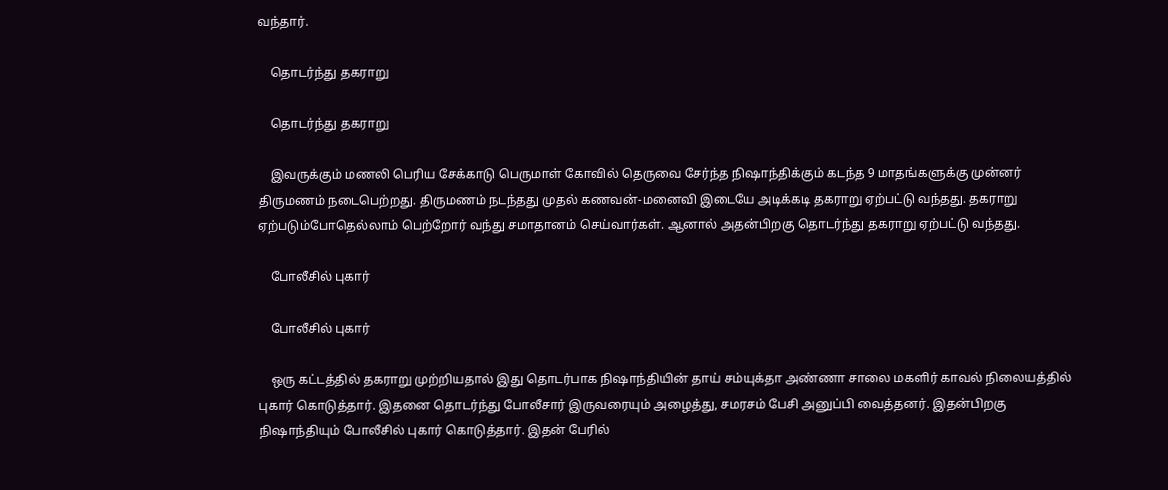வந்தார்.

    தொடர்ந்து தகராறு

    தொடர்ந்து தகராறு

    இவருக்கும் மணலி பெரிய சேக்காடு பெருமாள் கோவில் தெருவை சேர்ந்த நிஷாந்திக்கும் கடந்த 9 மாதங்களுக்கு முன்னர் திருமணம் நடைபெற்றது. திருமணம் நடந்தது முதல் கணவன்-மனைவி இடையே அடிக்கடி தகராறு ஏற்பட்டு வந்தது. தகராறு ஏற்படும்போதெல்லாம் பெற்றோர் வந்து சமாதானம் செய்வார்கள். ஆனால் அதன்பிறகு தொடர்ந்து தகராறு ஏற்பட்டு வந்தது.

    போலீசில் புகார்

    போலீசில் புகார்

    ஒரு கட்டத்தில் தகராறு முற்றியதால் இது தொடர்பாக நிஷாந்தியின் தாய் சம்யுக்தா அண்ணா சாலை மகளிர் காவல் நிலையத்தில் புகார் கொடுத்தார். இதனை தொடர்ந்து போலீசார் இருவரையும் அழைத்து, சமரசம் பேசி அனுப்பி வைத்தனர். இதன்பிறகு நிஷாந்தியும் போலீசில் புகார் கொடுத்தார். இதன் பேரில்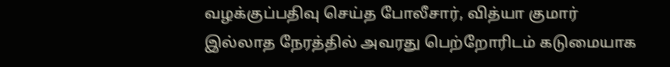வழக்குப்பதிவு செய்த போலீசார், வித்யா குமார் இல்லாத நேரத்தில் அவரது பெற்றோரிடம் கடுமையாக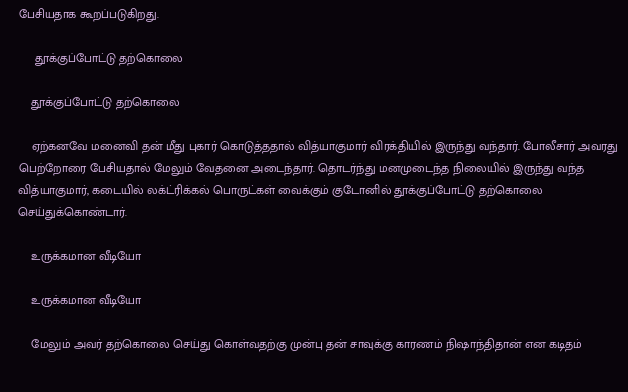பேசியதாக கூறப்படுகிறது.

     தூக்குப்போட்டு தற்கொலை

    தூக்குப்போட்டு தற்கொலை

    ஏற்கனவே மனைவி தன் மீது புகார் கொடுத்ததால் வித்யாகுமார் விரக்தியில் இருந்து வந்தார். போலீசார் அவரது பெற்றோரை பேசியதால் மேலும் வேதனை அடைந்தார். தொடர்ந்து மனமுடைந்த நிலையில் இருந்து வந்த வித்யாகுமார், கடையில் லக்ட்ரிக்கல் பொருட்கள் வைக்கும் குடோனில் தூக்குப்போட்டு தற்கொலை செய்துக்கொண்டார்.

    உருக்கமான வீடியோ

    உருக்கமான வீடியோ

    மேலும் அவர் தற்கொலை செய்து கொள்வதற்கு முன்பு தன் சாவுக்கு காரணம் நிஷாந்திதான் என கடிதம்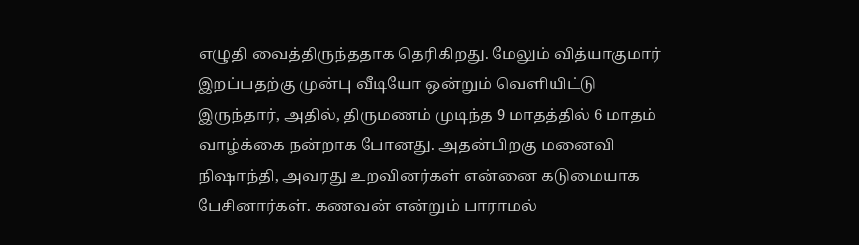எழுதி வைத்திருந்ததாக தெரிகிறது. மேலும் வித்யாகுமார் இறப்பதற்கு முன்பு வீடியோ ஒன்றும் வெளியிட்டு இருந்தார், அதில், திருமணம் முடிந்த 9 மாதத்தில் 6 மாதம் வாழ்க்கை நன்றாக போனது. அதன்பிறகு மனைவி நிஷாந்தி, அவரது உறவினர்கள் என்னை கடுமையாக பேசினார்கள். கணவன் என்றும் பாராமல்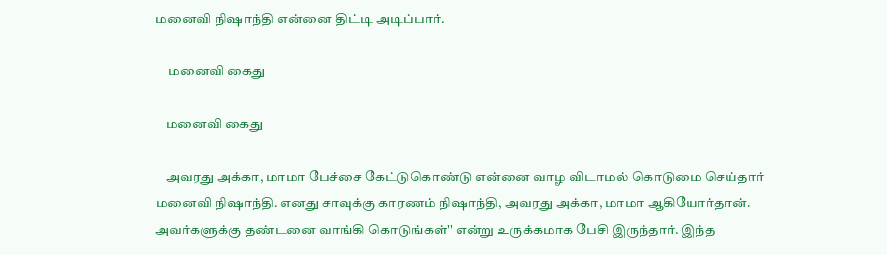மனைவி நிஷாந்தி என்னை திட்டி அடிப்பார்.

     மனைவி கைது

    மனைவி கைது

    அவரது அக்கா, மாமா பேச்சை கேட்டுகொண்டு என்னை வாழ விடாமல் கொடுமை செய்தார் மனைவி நிஷாந்தி. எனது சாவுக்கு காரணம் நிஷாந்தி, அவரது அக்கா, மாமா ஆகியோர்தான். அவர்களுக்கு தண்டனை வாங்கி கொடுங்கள்'' என்று உருக்கமாக பேசி இருந்தார். இந்த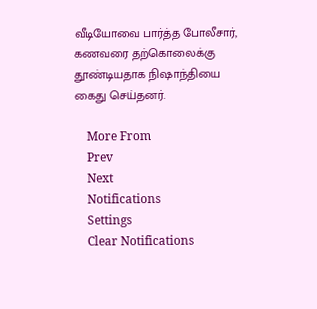வீடியோவை பார்த்த போலீசார், கணவரை தற்கொலைக்கு தூண்டியதாக நிஷாந்தியை கைது செய்தனர்.

    More From
    Prev
    Next
    Notifications
    Settings
    Clear Notifications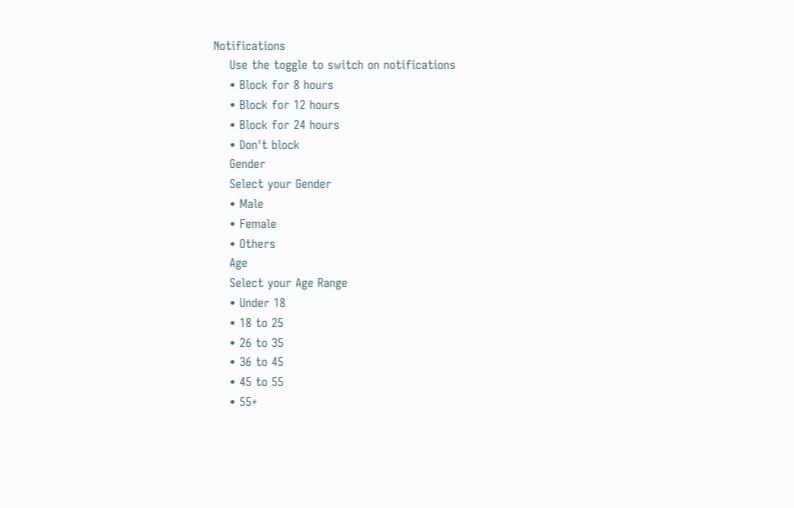Notifications
    Use the toggle to switch on notifications
    • Block for 8 hours
    • Block for 12 hours
    • Block for 24 hours
    • Don't block
    Gender
    Select your Gender
    • Male
    • Female
    • Others
    Age
    Select your Age Range
    • Under 18
    • 18 to 25
    • 26 to 35
    • 36 to 45
    • 45 to 55
    • 55+